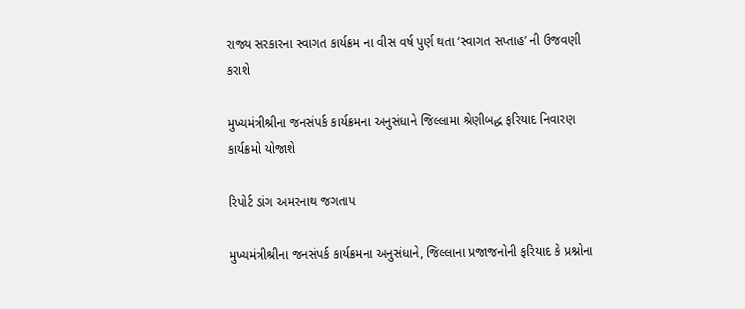રાજ્ય સરકારના સ્વાગત કાર્યક્રમ ના વીસ વર્ષ પુર્ણ થતા ‘સ્વાગત સપ્તાહ’ ની ઉજવણી કરાશે

મુખ્યમંત્રીશ્રીના જનસંપર્ક કાર્યક્રમના અનુસંધાને જિલ્લામા શ્રેણીબદ્ધ ફરિયાદ નિવારણ કાર્યક્રમો યોજાશે

રિપોર્ટ ડાંગ અમરનાથ જગતાપ

મુખ્યમંત્રીશ્રીના જનસંપર્ક કાર્યક્રમના અનુસંધાને, જિલ્લાના પ્રજાજનોની ફરિયાદ કે પ્રશ્નોના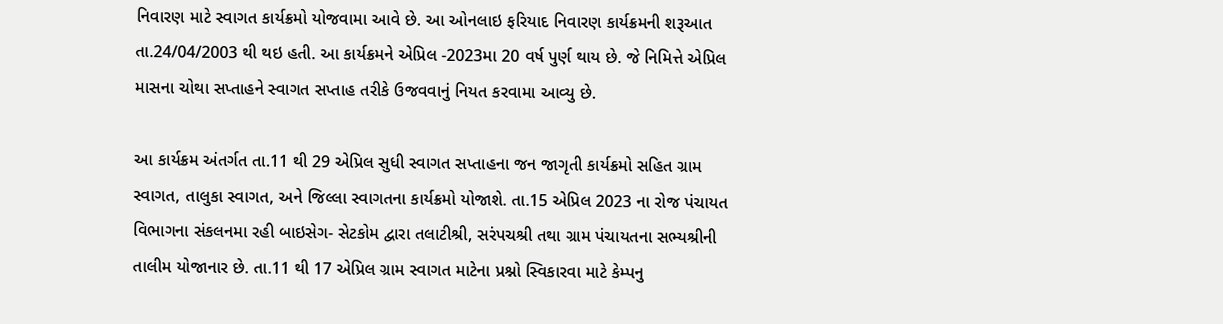નિવારણ માટે સ્વાગત કાર્યક્રમો યોજવામા આવે છે. આ ઓનલાઇ ફરિયાદ નિવારણ કાર્યક્રમની શરૂઆત તા.24/04/2003 થી થઇ હતી. આ કાર્યક્રમને એપ્રિલ -2023મા 20 વર્ષ પુર્ણ થાય છે. જે નિમિત્તે એપ્રિલ માસના ચોથા સપ્તાહને સ્વાગત સપ્તાહ તરીકે ઉજવવાનું નિયત કરવામા આવ્યુ છે.

આ કાર્યક્રમ અંતર્ગત તા.11 થી 29 એપ્રિલ સુધી સ્વાગત સપ્તાહના જન જાગૃતી કાર્યક્રમો સહિત ગ્રામ સ્વાગત, તાલુકા સ્વાગત, અને જિલ્લા સ્વાગતના કાર્યક્રમો યોજાશે. તા.15 એપ્રિલ 2023 ના રોજ પંચાયત વિભાગના સંકલનમા રહી બાઇસેગ- સેટકોમ દ્વારા તલાટીશ્રી, સરંપચશ્રી તથા ગ્રામ પંચાયતના સભ્યશ્રીની તાલીમ યોજાનાર છે. તા.11 થી 17 એપ્રિલ ગ્રામ સ્વાગત માટેના પ્રશ્નો સ્વિકારવા માટે કેમ્પનુ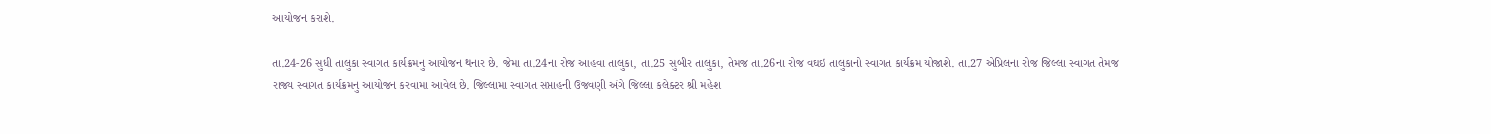આયોજન કરાશે.

તા.24-26 સુધી તાલુકા સ્વાગત કાર્યક્રમનુ આયોજન થનાર છે. જેમા તા.24ના રોજ આહવા તાલુકા, તા.25 સુબીર તાલુકા, તેમજ તા.26ના રોજ વઘઇ તાલુકાનો સ્વાગત કાર્યક્રમ યોજાશે. તા.27 એપ્રિલના રોજ જિલ્લા સ્વાગત તેમજ રાજ્ય સ્વાગત કાર્યક્રમનુ આયોજન કરવામા આવેલ છે. જિલ્લામા સ્વાગત સપ્તાહની ઉજવણી અંગે જિલ્લા કલેક્ટર શ્રી મહેશ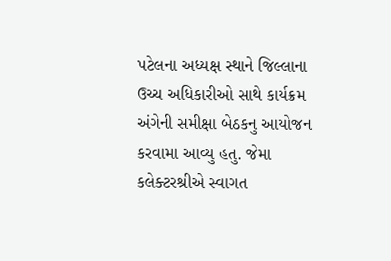પટેલના અધ્યક્ષ સ્થાને જિલ્લાના ઉચ્ચ અધિકારીઓ સાથે કાર્યક્રમ અંગેની સમીક્ષા બેઠકનુ આયોજન કરવામા આવ્યુ હતુ. જેમા કલેક્ટરશ્રીએ સ્વાગત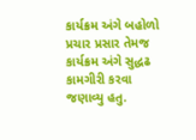કાર્યક્રમ અંગે બહોળો પ્રચાર પ્રસાર તેમજ કાર્યક્રમ અંગે સુદ્ધઢ કામગીરી કરવા જણાવ્યુ હતુ.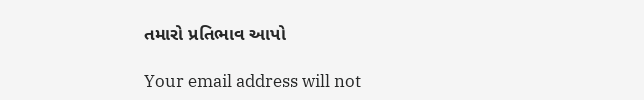તમારો પ્રતિભાવ આપો

Your email address will not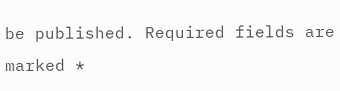be published. Required fields are marked *